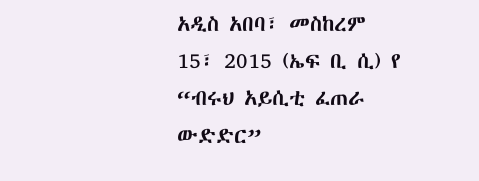አዲስ አበባ፣ መስከረም 15፣ 2015 (ኤፍ ቢ ሲ) የ “ብሩህ አይሲቲ ፈጠራ ውድድር”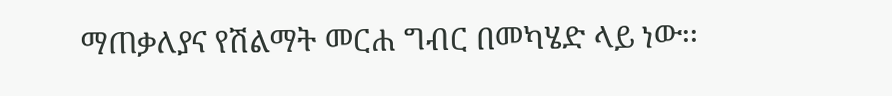ማጠቃለያና የሽልማት መርሐ ግብር በመካሄድ ላይ ነው፡፡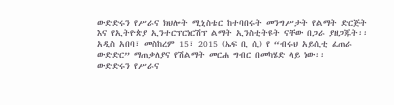ውድድሩን የሥራና ክህሎት ሚኒስቴር ከተባበሩት መንግሥታት የልማት ድርጅት እና የኢትዮጵያ ኢንተርፕርነርሽፕ ልማት ኢንስቲትዩት ናቸው በጋራ ያዘጋጁት፡፡
አዲስ አበባ፣ መስከረም 15፣ 2015 (ኤፍ ቢ ሲ) የ “ብሩህ አይሲቲ ፈጠራ ውድድር” ማጠቃለያና የሽልማት መርሐ ግብር በመካሄድ ላይ ነው፡፡
ውድድሩን የሥራና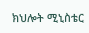ክህሎት ሚኒስቴር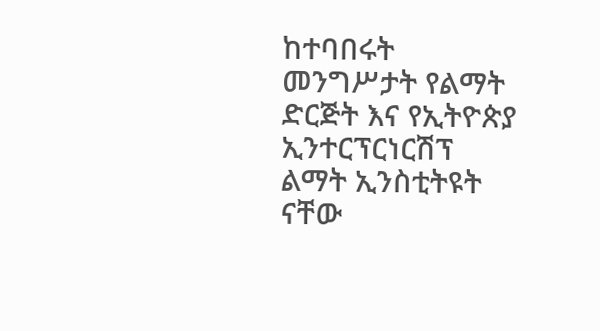ከተባበሩት መንግሥታት የልማት ድርጅት እና የኢትዮጵያ ኢንተርፕርነርሽፕ ልማት ኢንስቲትዩት ናቸው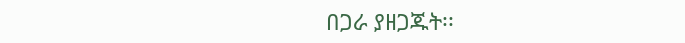በጋራ ያዘጋጁት፡፡